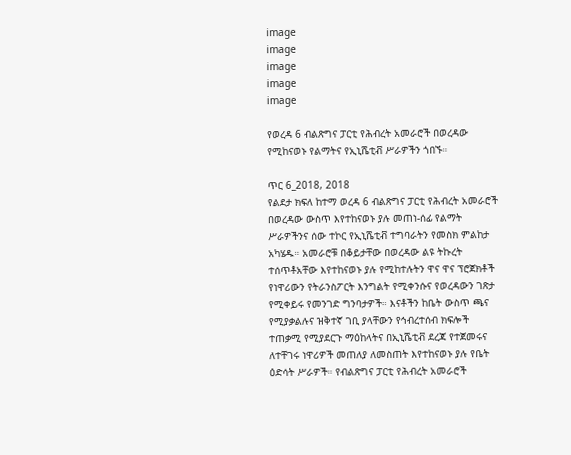image
image
image
image
image

የወረዳ 6 ብልጽግና ፓርቲ የሕብረት አመራሮች በወረዳው የሚከናወኑ የልማትና የኢኒሼቲቭ ሥራዎችን ጎበኙ።

ጥር 6_2018, 2018
የልደታ ክፍለ ከተማ ወረዳ 6 ብልጽግና ፓርቲ የሕብረት አመራሮች በወረዳው ውስጥ እየተከናወኑ ያሉ መጠነ-ሰፊ የልማት ሥራዎችንና ሰው ተኮር የኢኒሼቲቭ ተግባራትን የመስክ ምልከታ አካሄዱ። አመራሮቹ በቆይታቸው በወረዳው ልዩ ትኩረት ተሰጥቶአቸው እየተከናወኑ ያሉ የሚከተሉትን ዋና ዋና ፕሮጀክቶች የነዋሪውን የትራንስፖርት እንግልት የሚቀንሱና የወረዳውን ገጽታ የሚቀይሩ የመንገድ ግንባታዎች። እናቶችን ከቤት ውስጥ ጫና የሚያቃልሉና ዝቅተኛ ገቢ ያላቸውን የኅብረተሰብ ክፍሎች ተጠቃሚ የሚያደርጉ ማዕከላትና በኢኒሼቲቭ ደረጃ የተጀመሩና ለተቸገሩ ነዋሪዎች መጠለያ ለመስጠት እየተከናወኑ ያሉ የቤት ዕድሳት ሥራዎች። የብልጽግና ፓርቲ የሕብረት አመራሮች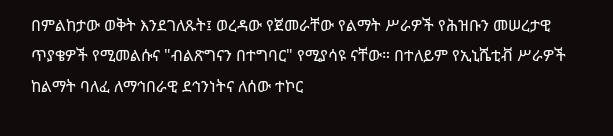በምልከታው ወቅት እንደገለጹት፤ ወረዳው የጀመራቸው የልማት ሥራዎች የሕዝቡን መሠረታዊ ጥያቄዎች የሚመልሱና "ብልጽግናን በተግባር" የሚያሳዩ ናቸው። በተለይም የኢኒሼቲቭ ሥራዎች ከልማት ባለፈ ለማኅበራዊ ደኅንነትና ለሰው ተኮር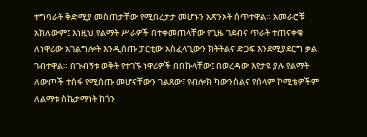ተግባራት ቅድሚያ መስጠታቸው የሚበረታታ መሆኑን አጽንኦት ሰጥተዋል። አመራሮቹ አክለውም፤ እነዚህ የልማት ሥራዎች በተቀመጠላቸው የጊዜ ገደብና ጥራት ተጠናቀቁ ለነዋሪው አገልግሎት እንዲሰጡ ፓርቲው አስፈላጊውን ክትትልና ድጋፍ እንደሚያደርግ ቃል ገብተዋል። በጉብኝቱ ወቅት የተገኙ ነዋሪዎች በበኩላቸው፤ በወረዳው እየታዩ ያሉ የልማት ለውጦች ተስፋ የሚሰጡ መሆናቸውን ገልጸው፣ የብሎክ ካውንስልና የሰላም ኮሚቴዎችም ለልማቱ ስኬታማነት ከጎን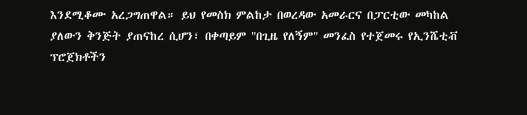እንደሚቆሙ አረጋግጠዋል። ይህ የመስክ ምልከታ በወረዳው አመራርና በፓርቲው መካከል ያለውን ቅንጅት ያጠናከረ ሲሆን፣ በቀጣይም "በጊዜ የለኝም" መንፈስ የተጀመሩ የኢንሼቲቭ ፕሮጀክቶችን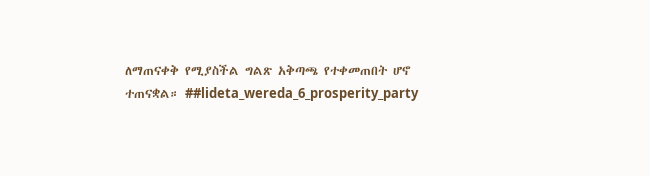ለማጠናቀቅ የሚያስችል ግልጽ አቅጣጫ የተቀመጠበት ሆኖ ተጠናቋል። ##lideta_wereda_6_prosperity_party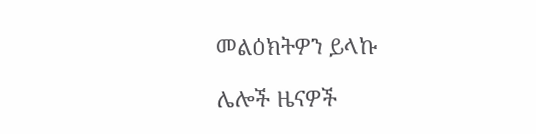መልዕክትዎን ይላኩ

ሌሎች ዜናዎች